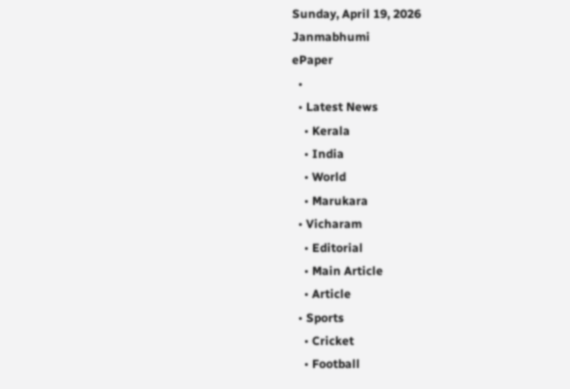Sunday, April 19, 2026
Janmabhumi
ePaper
  •
  • Latest News
    • Kerala
    • India
    • World
    • Marukara
  • Vicharam
    • Editorial
    • Main Article
    • Article
  • Sports
    • Cricket
    • Football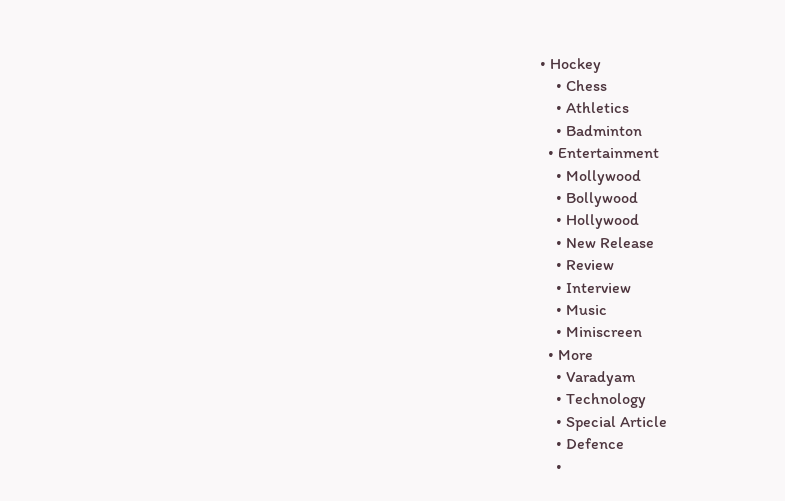• Hockey
    • Chess
    • Athletics
    • Badminton
  • Entertainment
    • Mollywood
    • Bollywood
    • Hollywood
    • New Release
    • Review
    • Interview
    • Music
    • Miniscreen
  • More
    • Varadyam
    • Technology
    • Special Article
    • Defence
    •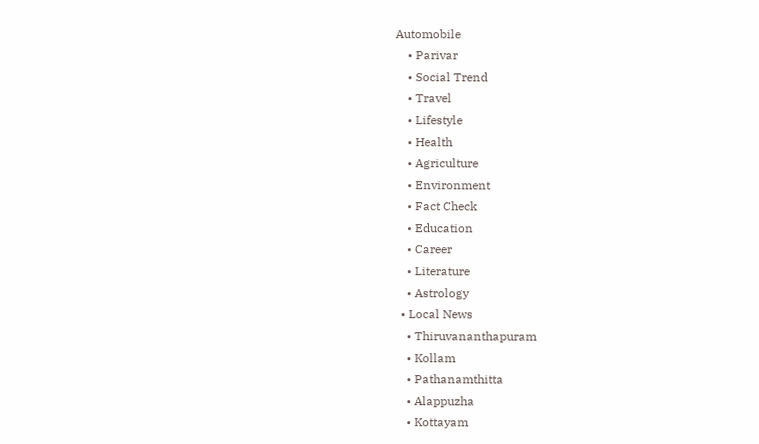Automobile
    • Parivar
    • Social Trend
    • Travel
    • Lifestyle
    • Health
    • Agriculture
    • Environment
    • Fact Check
    • Education
    • Career
    • Literature
    • Astrology
  • Local News
    • Thiruvananthapuram
    • Kollam
    • Pathanamthitta
    • Alappuzha
    • Kottayam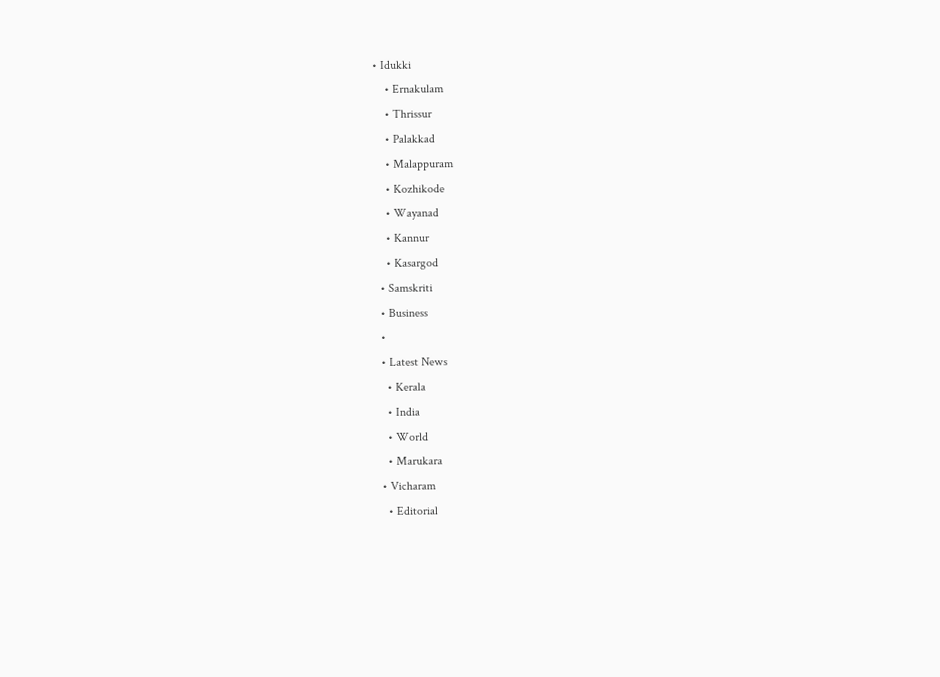• Idukki
    • Ernakulam
    • Thrissur
    • Palakkad
    • Malappuram
    • Kozhikode
    • Wayanad
    • Kannur
    • Kasargod
  • Samskriti
  • Business
  •
  • Latest News
    • Kerala
    • India
    • World
    • Marukara
  • Vicharam
    • Editorial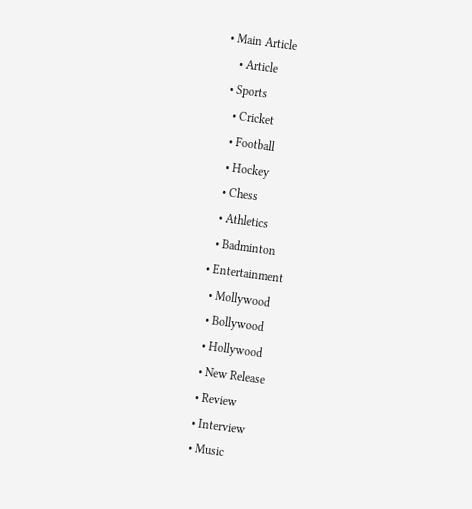• Main Article
    • Article
  • Sports
    • Cricket
    • Football
    • Hockey
    • Chess
    • Athletics
    • Badminton
  • Entertainment
    • Mollywood
    • Bollywood
    • Hollywood
    • New Release
    • Review
    • Interview
    • Music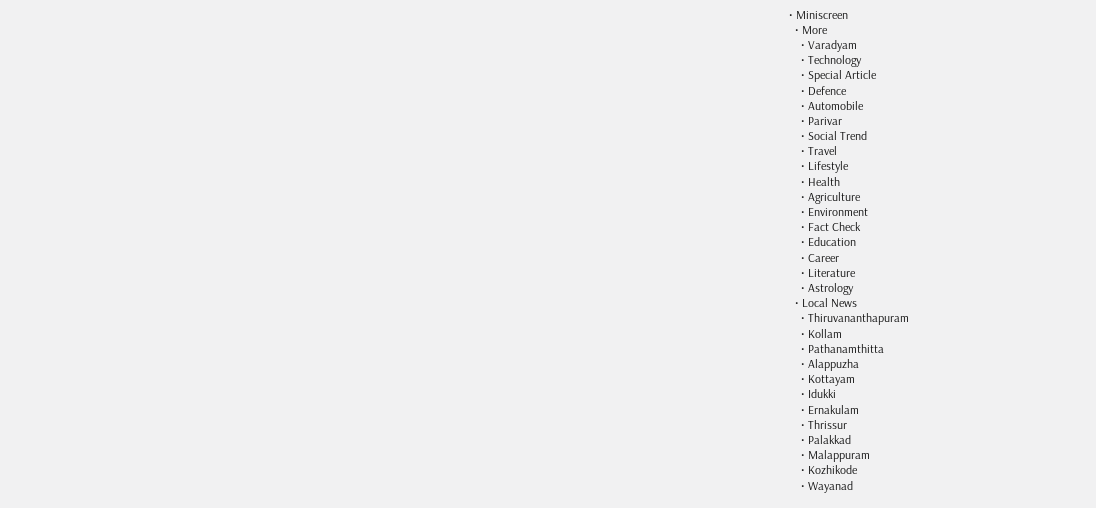• Miniscreen
  • More
    • Varadyam
    • Technology
    • Special Article
    • Defence
    • Automobile
    • Parivar
    • Social Trend
    • Travel
    • Lifestyle
    • Health
    • Agriculture
    • Environment
    • Fact Check
    • Education
    • Career
    • Literature
    • Astrology
  • Local News
    • Thiruvananthapuram
    • Kollam
    • Pathanamthitta
    • Alappuzha
    • Kottayam
    • Idukki
    • Ernakulam
    • Thrissur
    • Palakkad
    • Malappuram
    • Kozhikode
    • Wayanad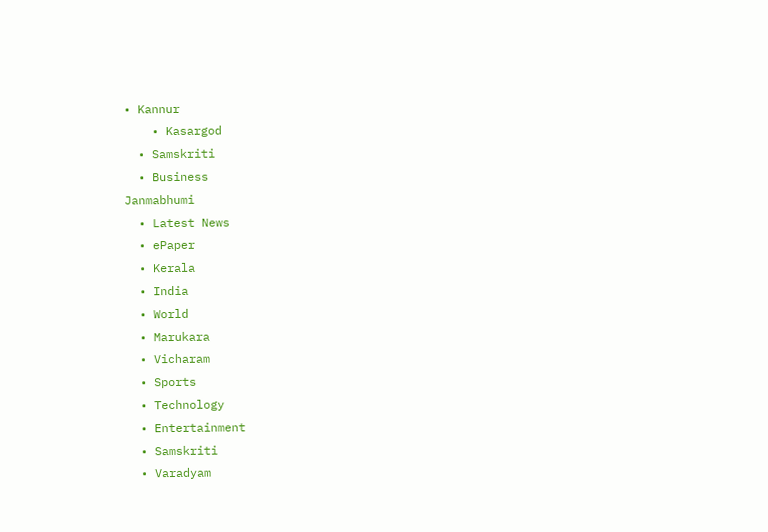• Kannur
    • Kasargod
  • Samskriti
  • Business
Janmabhumi
  • Latest News
  • ePaper
  • Kerala
  • India
  • World
  • Marukara
  • Vicharam
  • Sports
  • Technology
  • Entertainment
  • Samskriti
  • Varadyam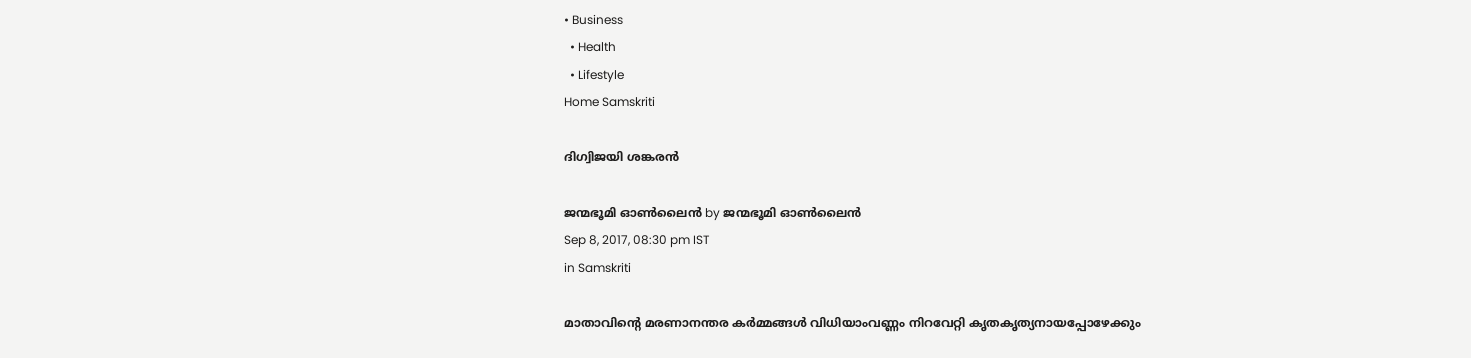• Business
  • Health
  • Lifestyle
Home Samskriti

ദിഗ്വിജയി ശങ്കരന്‍

ജന്മഭൂമി ഓണ്‍ലൈന്‍ by ജന്മഭൂമി ഓണ്‍ലൈന്‍
Sep 8, 2017, 08:30 pm IST
in Samskriti

മാതാവിന്റെ മരണാനന്തര കര്‍മ്മങ്ങള്‍ വിധിയാംവണ്ണം നിറവേറ്റി കൃതകൃത്യനായപ്പോഴേക്കും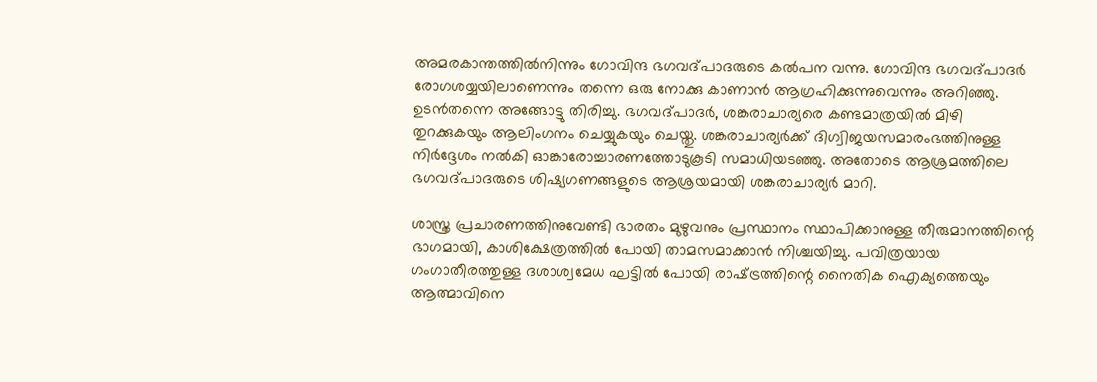അമരകാന്തത്തില്‍നിന്നും ഗോവിന്ദ ഭഗവദ്പാദരുടെ കല്‍പന വന്നു. ഗോവിന്ദ ഭഗവദ്പാദര്‍ രോഗശയ്യയിലാണെന്നും തന്നെ ഒരു നോക്കു കാണാന്‍ ആഗ്രഹിക്കുന്നുവെന്നും അറിഞ്ഞു. ഉടന്‍തന്നെ അങ്ങോട്ടു തിരിച്ചു. ഭഗവദ്പാദര്‍, ശങ്കരാചാര്യരെ കണ്ടമാത്രയില്‍ മിഴി തുറക്കുകയും ആലിംഗനം ചെയ്യുകയും ചെയ്തു. ശങ്കരാചാര്യര്‍ക്ക് ദിഗ്വിജയസമാരംഭത്തിനുള്ള നിര്‍ദ്ദേശം നല്‍കി ഓങ്കാരോച്ചാരണത്തോടുകൂടി സമാധിയടഞ്ഞു. അതോടെ ആശ്രമത്തിലെ ഭഗവദ്പാദരുടെ ശിഷ്യഗണങ്ങളുടെ ആശ്രയമായി ശങ്കരാചാര്യര്‍ മാറി.

ശാസ്ത്ര പ്രചാരണത്തിനുവേണ്ടി ഭാരതം മുഴുവനും പ്രസ്ഥാനം സ്ഥാപിക്കാനുള്ള തീരുമാനത്തിന്റെ ഭാഗമായി, കാശിക്ഷേത്രത്തില്‍ പോയി താമസമാക്കാന്‍ നിശ്ചയിച്ചു. പവിത്രയായ ഗംഗാതീരത്തുള്ള ദശാശ്വമേധ ഘട്ടില്‍ പോയി രാഷ്‌ട്രത്തിന്റെ നൈതിക ഐക്യത്തെയും ആത്മാവിനെ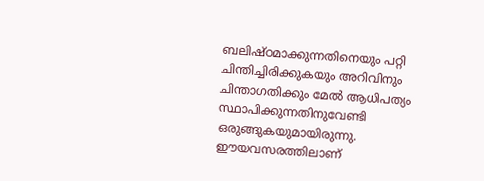ബലിഷ്ഠമാക്കുന്നതിനെയും പറ്റി ചിന്തിച്ചിരിക്കുകയും അറിവിനും ചിന്താഗതിക്കും മേല്‍ ആധിപത്യം സ്ഥാപിക്കുന്നതിനുവേണ്ടി ഒരുങ്ങുകയുമായിരുന്നു. ഈയവസരത്തിലാണ്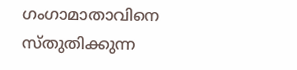ഗംഗാമാതാവിനെ സ്തുതിക്കുന്ന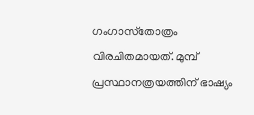ഗംഗാസ്‌തോത്രം വിരചിതമായത്. മുമ്പ് പ്രസ്ഥാനത്രയത്തിന് ഭാഷ്യം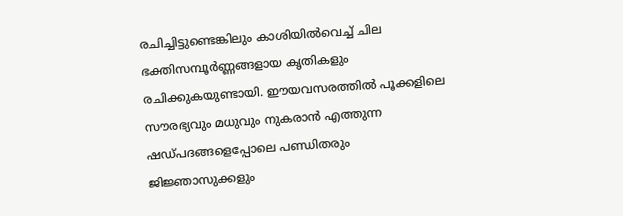രചിച്ചിട്ടുണ്ടെങ്കിലും കാശിയില്‍വെച്ച് ചില ഭക്തിസമ്പൂര്‍ണ്ണങ്ങളായ കൃതികളും രചിക്കുകയുണ്ടായി. ഈയവസരത്തില്‍ പൂക്കളിലെ സൗരഭ്യവും മധുവും നുകരാന്‍ എത്തുന്ന ഷഡ്പദങ്ങളെപ്പോലെ പണ്ഡിതരും ജിജ്ഞാസുക്കളും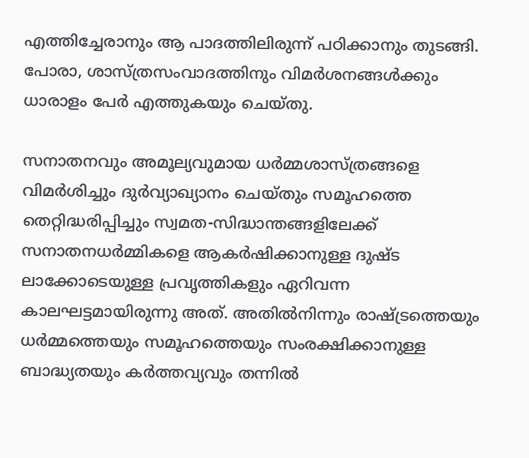എത്തിച്ചേരാനും ആ പാദത്തിലിരുന്ന് പഠിക്കാനും തുടങ്ങി. പോരാ, ശാസ്ത്രസംവാദത്തിനും വിമര്‍ശനങ്ങള്‍ക്കും ധാരാളം പേര്‍ എത്തുകയും ചെയ്തു.

സനാതനവും അമൂല്യവുമായ ധര്‍മ്മശാസ്ത്രങ്ങളെ വിമര്‍ശിച്ചും ദുര്‍വ്യാഖ്യാനം ചെയ്തും സമൂഹത്തെ തെറ്റിദ്ധരിപ്പിച്ചും സ്വമത-സിദ്ധാന്തങ്ങളിലേക്ക് സനാതനധര്‍മ്മികളെ ആകര്‍ഷിക്കാനുള്ള ദുഷ്ട ലാക്കോടെയുള്ള പ്രവൃത്തികളും ഏറിവന്ന കാലഘട്ടമായിരുന്നു അത്. അതില്‍നിന്നും രാഷ്‌ട്രത്തെയും ധര്‍മ്മത്തെയും സമൂഹത്തെയും സംരക്ഷിക്കാനുള്ള ബാദ്ധ്യതയും കര്‍ത്തവ്യവും തന്നില്‍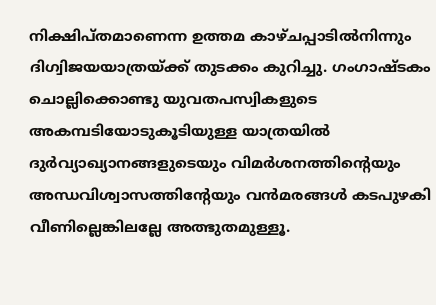നിക്ഷിപ്തമാണെന്ന ഉത്തമ കാഴ്ചപ്പാടില്‍നിന്നും ദിഗ്വിജയയാത്രയ്‌ക്ക് തുടക്കം കുറിച്ചു. ഗംഗാഷ്ടകം ചൊല്ലിക്കൊണ്ടു യുവതപസ്വികളുടെ അകമ്പടിയോടുകൂടിയുള്ള യാത്രയില്‍ ദുര്‍വ്യാഖ്യാനങ്ങളുടെയും വിമര്‍ശനത്തിന്റെയും അന്ധവിശ്വാസത്തിന്റേയും വന്‍മരങ്ങള്‍ കടപുഴകി വീണില്ലെങ്കിലല്ലേ അത്ഭുതമുള്ളൂ.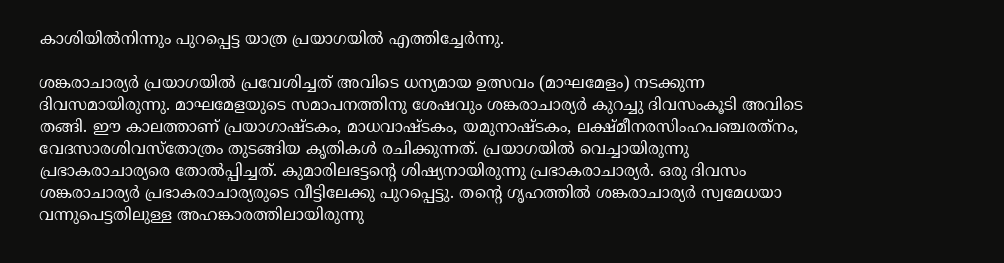കാശിയില്‍നിന്നും പുറപ്പെട്ട യാത്ര പ്രയാഗയില്‍ എത്തിച്ചേര്‍ന്നു.

ശങ്കരാചാര്യര്‍ പ്രയാഗയില്‍ പ്രവേശിച്ചത് അവിടെ ധന്യമായ ഉത്സവം (മാഘമേളം) നടക്കുന്ന ദിവസമായിരുന്നു. മാഘമേളയുടെ സമാപനത്തിനു ശേഷവും ശങ്കരാചാര്യര്‍ കുറച്ചു ദിവസംകൂടി അവിടെ തങ്ങി. ഈ കാലത്താണ് പ്രയാഗാഷ്ടകം, മാധവാഷ്ടകം, യമുനാഷ്ടകം, ലക്ഷ്മീനരസിംഹപഞ്ചരത്‌നം, വേദസാരശിവസ്‌തോത്രം തുടങ്ങിയ കൃതികള്‍ രചിക്കുന്നത്. പ്രയാഗയില്‍ വെച്ചായിരുന്നു പ്രഭാകരാചാര്യരെ തോല്‍പ്പിച്ചത്. കുമാരിലഭട്ടന്റെ ശിഷ്യനായിരുന്നു പ്രഭാകരാചാര്യര്‍. ഒരു ദിവസം ശങ്കരാചാര്യര്‍ പ്രഭാകരാചാര്യരുടെ വീട്ടിലേക്കു പുറപ്പെട്ടു. തന്റെ ഗൃഹത്തില്‍ ശങ്കരാചാര്യര്‍ സ്വമേധയാ വന്നുപെട്ടതിലുള്ള അഹങ്കാരത്തിലായിരുന്നു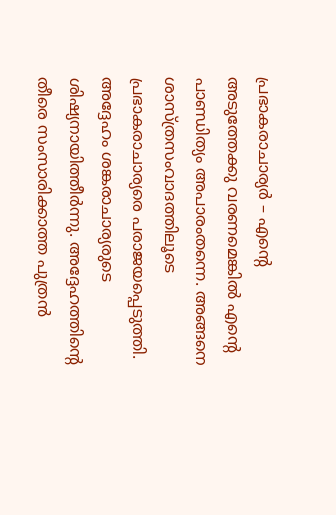പ്രഭാകരാചാര്യര്‍ – എന്റെ അടുത്തേക്കു വരണമെങ്കില്‍ എന്റെ പാണ്ഡിത്യം അപാരംതന്നെ. അങ്ങനെ ശാസ്ത്രസംവാദത്തിലൂടെ പ്രഭാകരാചാര്യരെ പരാജയപ്പെടുത്തി. അദ്ദേഹം ശങ്കരാചാര്യരുടെ ശിഷ്യനായിത്തീര്‍ന്നു. അദ്ദേഹത്തിന്റെ തീരെ സംസാരിക്കാത്ത പുത്രന്‍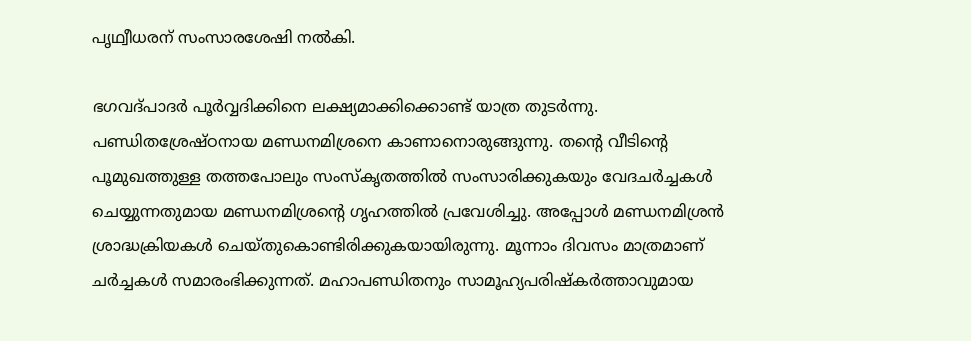പൃഥ്വീധരന് സംസാരശേഷി നല്‍കി.

ഭഗവദ്പാദര്‍ പൂര്‍വ്വദിക്കിനെ ലക്ഷ്യമാക്കിക്കൊണ്ട് യാത്ര തുടര്‍ന്നു. പണ്ഡിതശ്രേഷ്ഠനായ മണ്ഡനമിശ്രനെ കാണാനൊരുങ്ങുന്നു. തന്റെ വീടിന്റെ പൂമുഖത്തുള്ള തത്തപോലും സംസ്‌കൃതത്തില്‍ സംസാരിക്കുകയും വേദചര്‍ച്ചകള്‍ ചെയ്യുന്നതുമായ മണ്ഡനമിശ്രന്റെ ഗൃഹത്തില്‍ പ്രവേശിച്ചു. അപ്പോള്‍ മണ്ഡനമിശ്രന്‍ ശ്രാദ്ധക്രിയകള്‍ ചെയ്തുകൊണ്ടിരിക്കുകയായിരുന്നു. മൂന്നാം ദിവസം മാത്രമാണ് ചര്‍ച്ചകള്‍ സമാരംഭിക്കുന്നത്. മഹാപണ്ഡിതനും സാമൂഹ്യപരിഷ്‌കര്‍ത്താവുമായ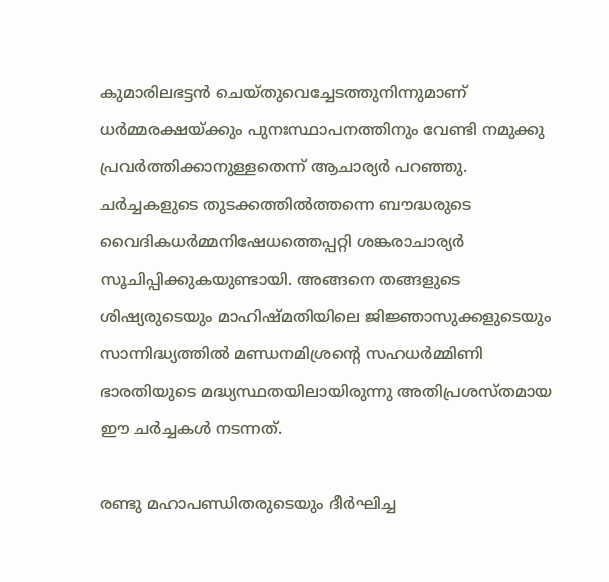കുമാരിലഭട്ടന്‍ ചെയ്തുവെച്ചേടത്തുനിന്നുമാണ് ധര്‍മ്മരക്ഷയ്‌ക്കും പുനഃസ്ഥാപനത്തിനും വേണ്ടി നമുക്കു പ്രവര്‍ത്തിക്കാനുള്ളതെന്ന് ആചാര്യര്‍ പറഞ്ഞു. ചര്‍ച്ചകളുടെ തുടക്കത്തില്‍ത്തന്നെ ബൗദ്ധരുടെ വൈദികധര്‍മ്മനിഷേധത്തെപ്പറ്റി ശങ്കരാചാര്യര്‍ സൂചിപ്പിക്കുകയുണ്ടായി. അങ്ങനെ തങ്ങളുടെ ശിഷ്യരുടെയും മാഹിഷ്മതിയിലെ ജിജ്ഞാസുക്കളുടെയും സാന്നിദ്ധ്യത്തില്‍ മണ്ഡനമിശ്രന്റെ സഹധര്‍മ്മിണി ഭാരതിയുടെ മദ്ധ്യസ്ഥതയിലായിരുന്നു അതിപ്രശസ്തമായ ഈ ചര്‍ച്ചകള്‍ നടന്നത്.

രണ്ടു മഹാപണ്ഡിതരുടെയും ദീര്‍ഘിച്ച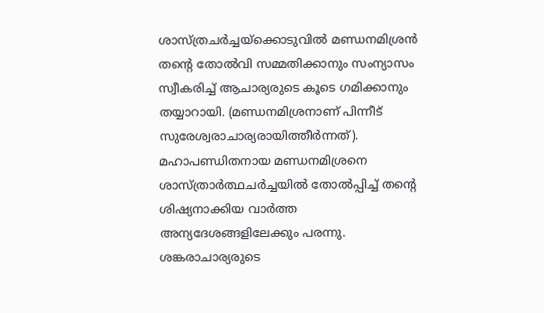ശാസ്ത്രചര്‍ച്ചയ്‌ക്കൊടുവില്‍ മണ്ഡനമിശ്രന്‍ തന്റെ തോല്‍വി സമ്മതിക്കാനും സംന്യാസം സ്വീകരിച്ച് ആചാര്യരുടെ കൂടെ ഗമിക്കാനും തയ്യാറായി. (മണ്ഡനമിശ്രനാണ് പിന്നീട് സുരേശ്വരാചാര്യരായിത്തീര്‍ന്നത്). മഹാപണ്ഡിതനായ മണ്ഡനമിശ്രനെ ശാസ്ത്രാര്‍ത്ഥചര്‍ച്ചയില്‍ തോല്‍പ്പിച്ച് തന്റെ ശിഷ്യനാക്കിയ വാര്‍ത്ത അന്യദേശങ്ങളിലേക്കും പരന്നു. ശങ്കരാചാര്യരുടെ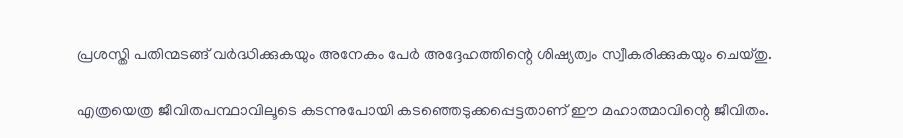പ്രശസ്തി പതിന്മടങ്ങ് വര്‍ദ്ധിക്കുകയും അനേകം പേര്‍ അദ്ദേഹത്തിന്റെ ശിഷ്യത്വം സ്വീകരിക്കുകയും ചെയ്തു.

എത്രയെത്ര ജീവിതപന്ഥാവിലൂടെ കടന്നുപോയി കടഞ്ഞെടുക്കപ്പെട്ടതാണ് ഈ മഹാത്മാവിന്റെ ജീവിതം.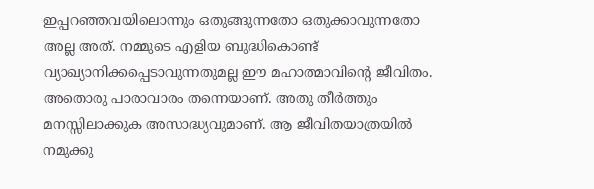ഇപ്പറഞ്ഞവയിലൊന്നും ഒതുങ്ങുന്നതോ ഒതുക്കാവുന്നതോ അല്ല അത്. നമ്മുടെ എളിയ ബുദ്ധികൊണ്ട് വ്യാഖ്യാനിക്കപ്പെടാവുന്നതുമല്ല ഈ മഹാത്മാവിന്റെ ജീവിതം. അതൊരു പാരാവാരം തന്നെയാണ്. അതു തീര്‍ത്തും മനസ്സിലാക്കുക അസാദ്ധ്യവുമാണ്. ആ ജീവിതയാത്രയില്‍ നമുക്കു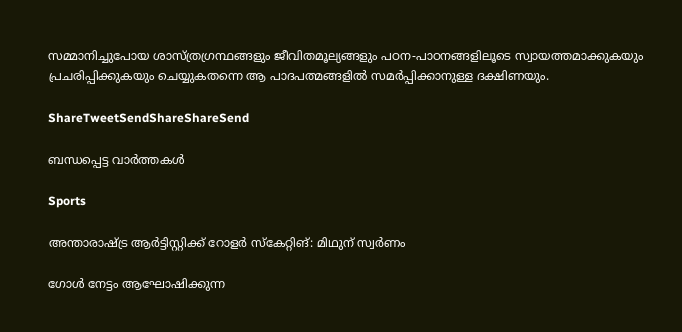സമ്മാനിച്ചുപോയ ശാസ്ത്രഗ്രന്ഥങ്ങളും ജീവിതമൂല്യങ്ങളും പഠന-പാഠനങ്ങളിലൂടെ സ്വായത്തമാക്കുകയും പ്രചരിപ്പിക്കുകയും ചെയ്യുകതന്നെ ആ പാദപത്മങ്ങളില്‍ സമര്‍പ്പിക്കാനുള്ള ദക്ഷിണയും.

ShareTweetSendShareShareSend

ബന്ധപ്പെട്ട വാര്‍ത്തകള്‍

Sports

അന്താരാഷ്‌ട്ര ആര്‍ട്ടിസ്റ്റിക്ക് റോളര്‍ സ്‌കേറ്റിങ്: മിഥുന് സ്വര്‍ണം

ഗോള്‍ നേട്ടം ആഘോഷിക്കുന്ന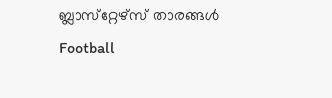ബ്ലാസ്‌റ്റേഴ്‌സ് താരങ്ങള്‍
Football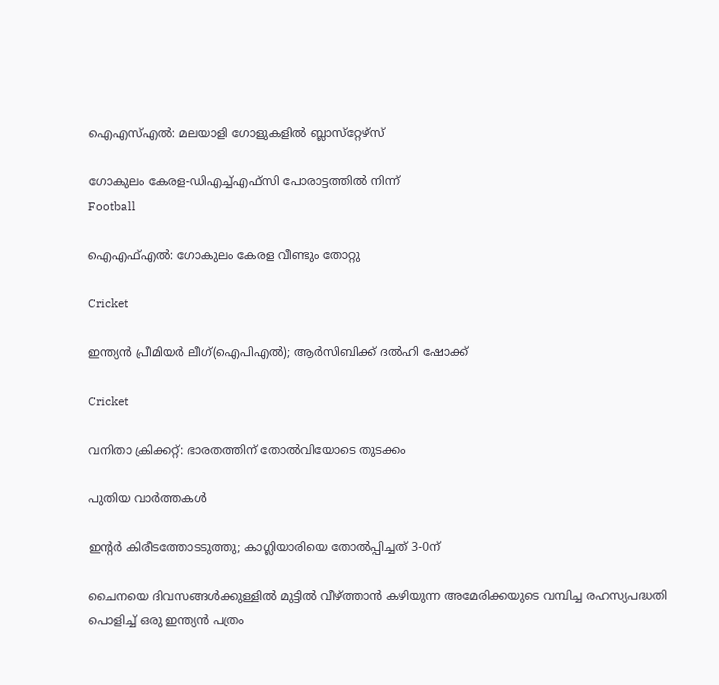ഐഎസ്എല്‍: മലയാളി ഗോളുകളില്‍ ബ്ലാസ്‌റ്റേഴ്‌സ്

ഗോകുലം കേരള-ഡിഎച്ച്എഫ്‌സി പോരാട്ടത്തില്‍ നിന്ന്‌
Football

ഐഎഫ്എല്‍: ഗോകുലം കേരള വീണ്ടും തോറ്റു

Cricket

ഇന്ത്യന്‍ പ്രീമിയര്‍ ലീഗ്(ഐപിഎല്‍); ആര്‍സിബിക്ക് ദല്‍ഹി ഷോക്ക്

Cricket

വനിതാ ക്രിക്കറ്റ്: ഭാരതത്തിന് തോല്‍വിയോടെ തുടക്കം

പുതിയ വാര്‍ത്തകള്‍

ഇന്റര്‍ കിരീടത്തോടടുത്തു; കാഗ്ലിയാരിയെ തോല്‍പ്പിച്ചത് 3-0ന്

ചൈനയെ ദിവസങ്ങള്‍ക്കുള്ളില്‍ മുട്ടില്‍ വീഴ്‌ത്താന്‍ കഴിയുന്ന അമേരിക്കയുടെ വമ്പിച്ച രഹസ്യപദ്ധതി പൊളിച്ച് ഒരു ഇന്ത്യന്‍ പത്രം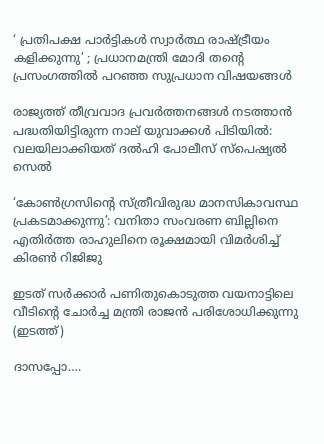‘ പ്രതിപക്ഷ പാർട്ടികൾ സ്വാർത്ഥ രാഷ്‌ട്രീയം കളിക്കുന്നു’ ; പ്രധാനമന്ത്രി മോദി തന്റെ പ്രസംഗത്തിൽ പറഞ്ഞ സുപ്രധാന വിഷയങ്ങൾ

രാജ്യത്ത് തീവ്രവാദ പ്രവർത്തനങ്ങൾ നടത്താൻ പദ്ധതിയിട്ടിരുന്ന നാല് യുവാക്കൾ പിടിയിൽ: വലയിലാക്കിയത് ദൽഹി പോലീസ് സ്പെഷ്യൽ സെൽ

‘കോൺഗ്രസിന്റെ സ്ത്രീവിരുദ്ധ മാനസികാവസ്ഥ പ്രകടമാക്കുന്നു’: വനിതാ സംവരണ ബില്ലിനെ എതിർത്ത രാഹുലിനെ രൂക്ഷമായി വിമർശിച്ച് കിരൺ റിജിജു

ഇടത് സര്‍ക്കാര്‍ പണിതുകൊടുത്ത വയനാട്ടിലെ വീടിന്‍റെ ചോര്‍ച്ച മന്ത്രി രാജന്‍ പരിശോധിക്കുന്നു (ഇടത്ത്)

ദാസപ്പോ….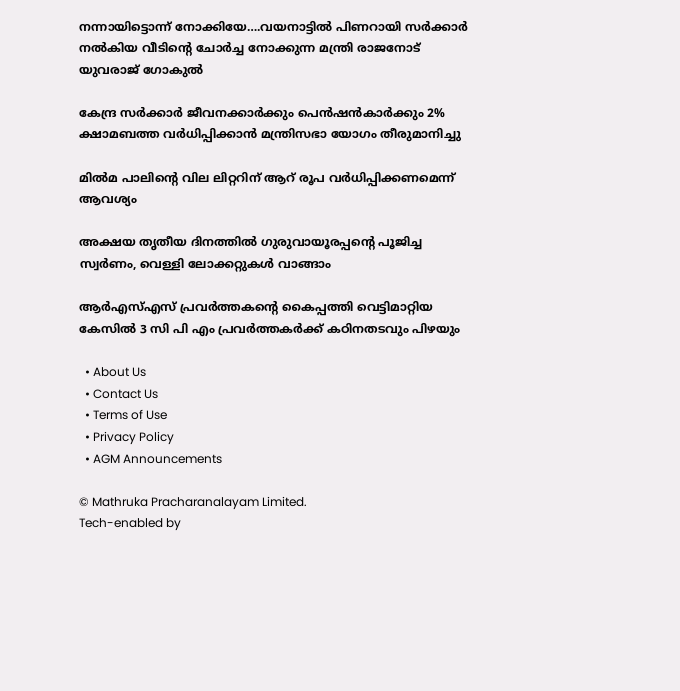നന്നായിട്ടൊന്ന് നോക്കിയേ….വയനാട്ടില്‍ പിണറായി സര്‍ക്കാര്‍ നല്‍കിയ വീടിന്റെ ചോര്‍ച്ച നോക്കുന്ന മന്ത്രി രാജനോട് യുവരാജ് ഗോകുല്‍

കേന്ദ്ര സർക്കാർ ജീവനക്കാർക്കും പെൻഷൻകാർക്കും 2% ക്ഷാമബത്ത വർധിപ്പിക്കാൻ മന്ത്രിസഭാ യോഗം തീരുമാനിച്ചു

മില്‍മ പാലിന്റെ വില ലിറ്ററിന് ആറ് രൂപ വര്‍ധിപ്പിക്കണമെന്ന് ആവശ്യം

അക്ഷയ തൃതീയ ദിനത്തില്‍ ഗുരുവായൂരപ്പന്റെ പൂജിച്ച സ്വര്‍ണം, വെള്ളി ലോക്കറ്റുകള്‍ വാങ്ങാം

ആര്‍എസ്എസ് പ്രവര്‍ത്തകന്റെ കൈപ്പത്തി വെട്ടിമാറ്റിയ കേസില്‍ 3 സി പി എം പ്രവര്‍ത്തകര്‍ക്ക് കഠിനതടവും പിഴയും

  • About Us
  • Contact Us
  • Terms of Use
  • Privacy Policy
  • AGM Announcements

© Mathruka Pracharanalayam Limited.
Tech-enabled by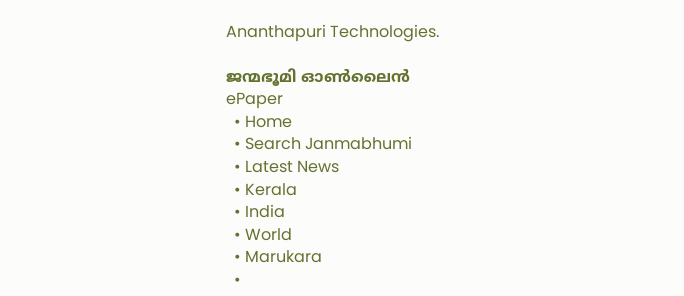Ananthapuri Technologies.

ജന്മഭൂമി ഓണ്‍ലൈന്‍
ePaper
  • Home
  • Search Janmabhumi
  • Latest News
  • Kerala
  • India
  • World
  • Marukara
  •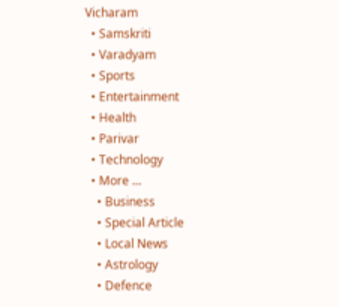Vicharam
  • Samskriti
  • Varadyam
  • Sports
  • Entertainment
  • Health
  • Parivar
  • Technology
  • More …
    • Business
    • Special Article
    • Local News
    • Astrology
    • Defence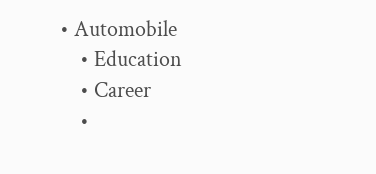• Automobile
    • Education
    • Career
    •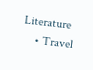Literature
    • Travel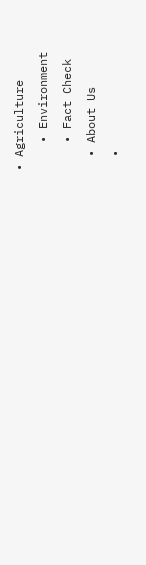• Agriculture
    • Environment
    • Fact Check
  • About Us
  •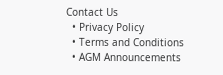Contact Us
  • Privacy Policy
  • Terms and Conditions
  • AGM Announcements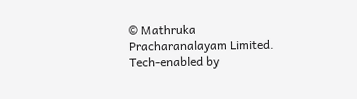© Mathruka Pracharanalayam Limited.
Tech-enabled by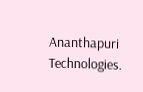Ananthapuri Technologies.